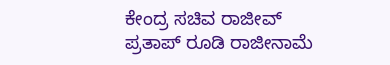ಕೇಂದ್ರ ಸಚಿವ ರಾಜೀವ್ ಪ್ರತಾಪ್ ರೂಡಿ ರಾಜೀನಾಮೆ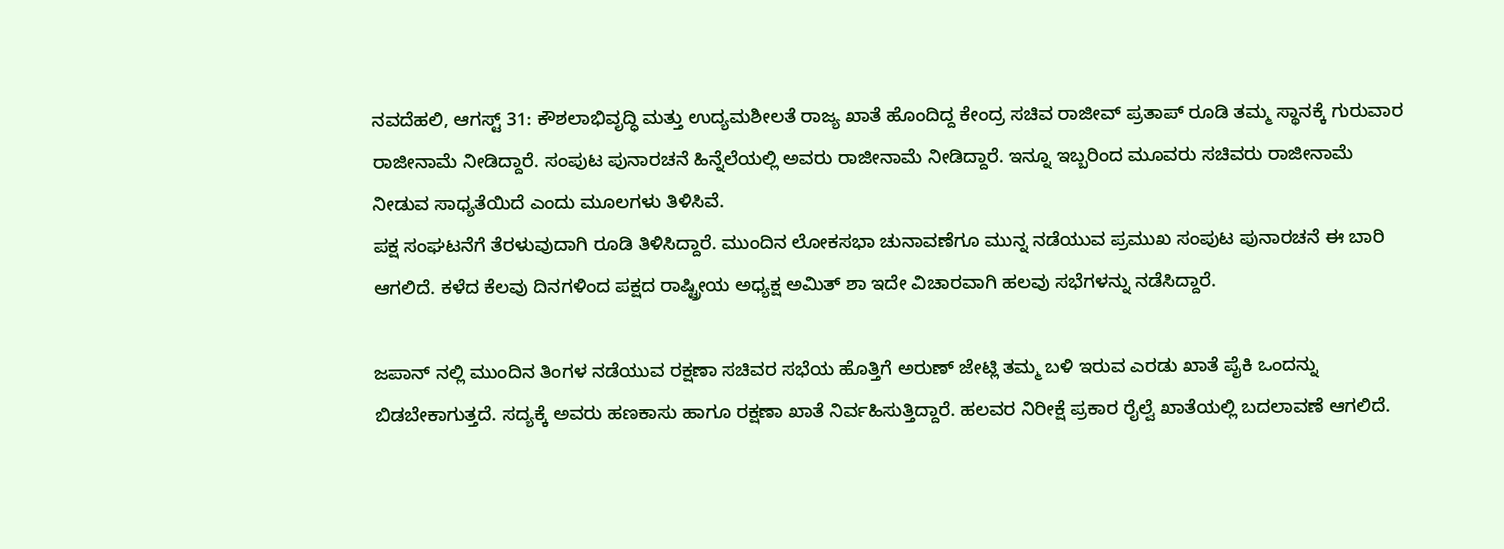ನವದೆಹಲಿ, ಆಗಸ್ಟ್ 31: ಕೌಶಲಾಭಿವೃದ್ಧಿ ಮತ್ತು ಉದ್ಯಮಶೀಲತೆ ರಾಜ್ಯ ಖಾತೆ ಹೊಂದಿದ್ದ ಕೇಂದ್ರ ಸಚಿವ ರಾಜೀವ್ ಪ್ರತಾಪ್ ರೂಡಿ ತಮ್ಮ ಸ್ಥಾನಕ್ಕೆ ಗುರುವಾರ ರಾಜೀನಾಮೆ ನೀಡಿದ್ದಾರೆ. ಸಂಪುಟ ಪುನಾರಚನೆ ಹಿನ್ನೆಲೆಯಲ್ಲಿ ಅವರು ರಾಜೀನಾಮೆ ನೀಡಿದ್ದಾರೆ. ಇನ್ನೂ ಇಬ್ಬರಿಂದ ಮೂವರು ಸಚಿವರು ರಾಜೀನಾಮೆ ನೀಡುವ ಸಾಧ್ಯತೆಯಿದೆ ಎಂದು ಮೂಲಗಳು ತಿಳಿಸಿವೆ.
ಪಕ್ಷ ಸಂಘಟನೆಗೆ ತೆರಳುವುದಾಗಿ ರೂಡಿ ತಿಳಿಸಿದ್ದಾರೆ. ಮುಂದಿನ ಲೋಕಸಭಾ ಚುನಾವಣೆಗೂ ಮುನ್ನ ನಡೆಯುವ ಪ್ರಮುಖ ಸಂಪುಟ ಪುನಾರಚನೆ ಈ ಬಾರಿ ಆಗಲಿದೆ. ಕಳೆದ ಕೆಲವು ದಿನಗಳಿಂದ ಪಕ್ಷದ ರಾಷ್ಟ್ರೀಯ ಅಧ್ಯಕ್ಷ ಅಮಿತ್ ಶಾ ಇದೇ ವಿಚಾರವಾಗಿ ಹಲವು ಸಭೆಗಳನ್ನು ನಡೆಸಿದ್ದಾರೆ.

ಜಪಾನ್ ನಲ್ಲಿ ಮುಂದಿನ ತಿಂಗಳ ನಡೆಯುವ ರಕ್ಷಣಾ ಸಚಿವರ ಸಭೆಯ ಹೊತ್ತಿಗೆ ಅರುಣ್ ಜೇಟ್ಲಿ ತಮ್ಮ ಬಳಿ ಇರುವ ಎರಡು ಖಾತೆ ಪೈಕಿ ಒಂದನ್ನು ಬಿಡಬೇಕಾಗುತ್ತದೆ. ಸದ್ಯಕ್ಕೆ ಅವರು ಹಣಕಾಸು ಹಾಗೂ ರಕ್ಷಣಾ ಖಾತೆ ನಿರ್ವಹಿಸುತ್ತಿದ್ದಾರೆ. ಹಲವರ ನಿರೀಕ್ಷೆ ಪ್ರಕಾರ ರೈಲ್ವೆ ಖಾತೆಯಲ್ಲಿ ಬದಲಾವಣೆ ಆಗಲಿದೆ.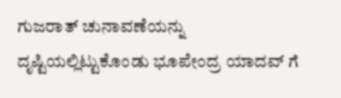ಗುಜರಾತ್ ಚುನಾವಣೆಯನ್ನು ದೃಷ್ಟಿಯಲ್ಲಿಟ್ಟುಕೊಂಡು ಭೂಪೇಂದ್ರ ಯಾದವ್ ಗೆ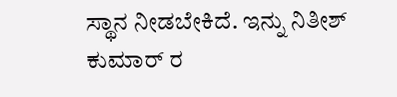ಸ್ಥಾನ ನೀಡಬೇಕಿದೆ. ಇನ್ನು ನಿತೀಶ್ ಕುಮಾರ್ ರ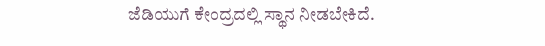ಜೆಡಿಯುಗೆ ಕೇಂದ್ರದಲ್ಲಿ ಸ್ಥಾನ ನೀಡಬೇಕಿದೆ.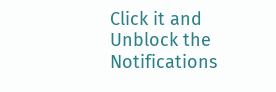Click it and Unblock the Notifications